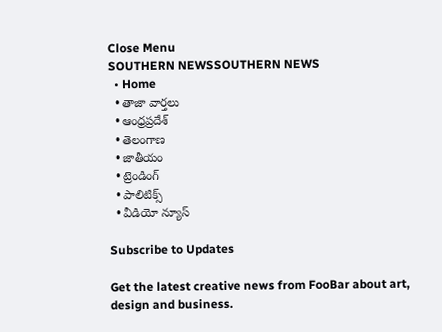Close Menu
SOUTHERN NEWSSOUTHERN NEWS
  • Home
  • తాజా వార్తలు
  • ఆంధ్రప్రదేశ్
  • తెలంగాణ
  • జాతీయం
  • ట్రెండింగ్
  • పాలిటిక్స్
  • వీడియో న్యూస్

Subscribe to Updates

Get the latest creative news from FooBar about art, design and business.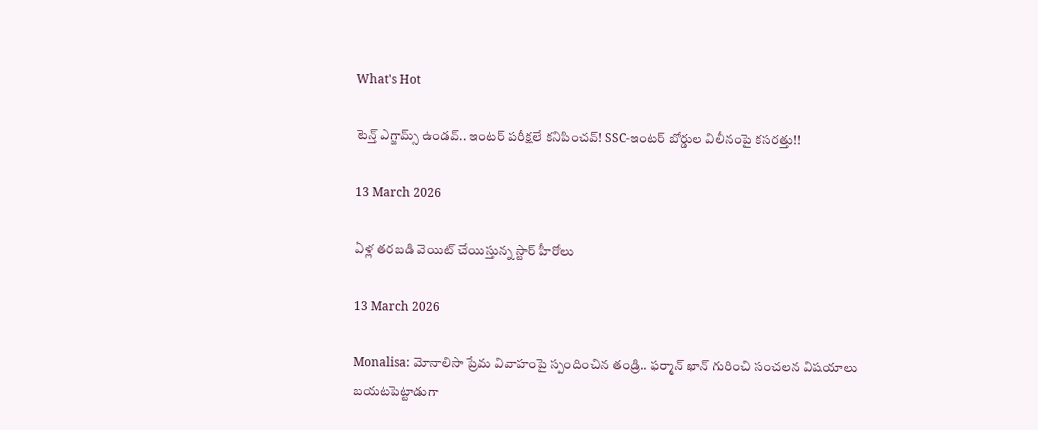What's Hot

టెన్త్ ఎగ్జామ్స్ ఉండవ్.. ఇంటర్ పరీక్షలే కనిపించవ్! SSC-ఇంటర్‌ బోర్డుల విలీనంపై కసరత్తు!!

13 March 2026

ఏళ్ల తరబడి వెయిట్ చేయిస్తున్న స్టార్ హీరోలు

13 March 2026

Monalisa: మోనాలిసా ప్రేమ వివాహంపై స్పందించిన తండ్రి.. ఫర్మాన్ ఖాన్ గురించి సంచలన విషయాలు బయటపెట్టాడుగా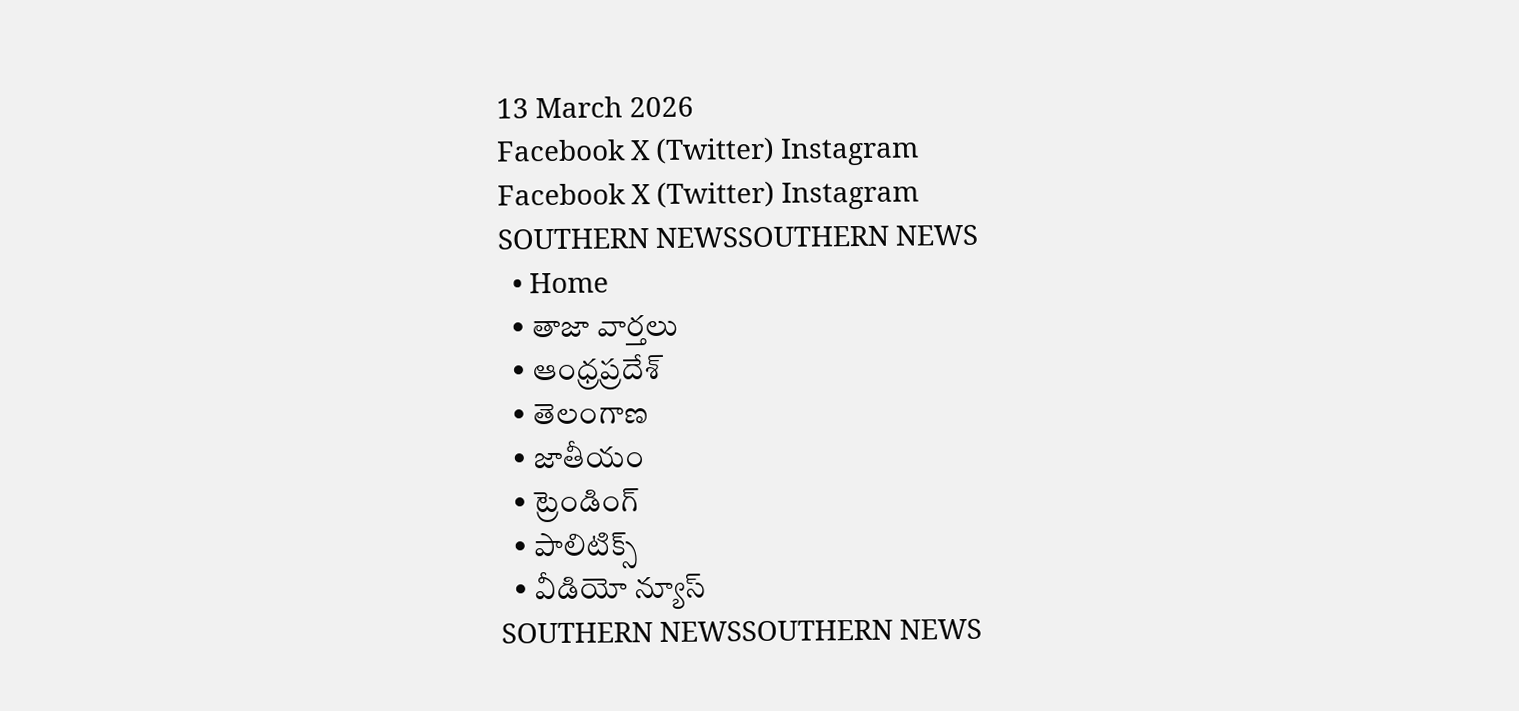13 March 2026
Facebook X (Twitter) Instagram
Facebook X (Twitter) Instagram
SOUTHERN NEWSSOUTHERN NEWS
  • Home
  • తాజా వార్తలు
  • ఆంధ్రప్రదేశ్
  • తెలంగాణ
  • జాతీయం
  • ట్రెండింగ్
  • పాలిటిక్స్
  • వీడియో న్యూస్
SOUTHERN NEWSSOUTHERN NEWS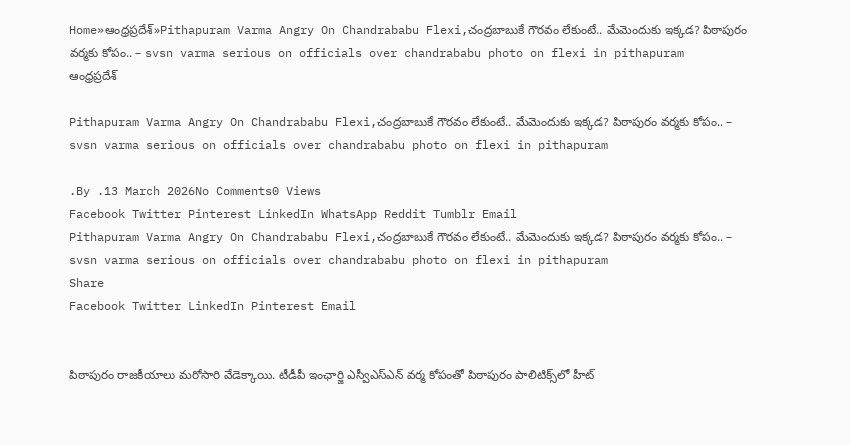Home»ఆంధ్రప్రదేశ్»Pithapuram Varma Angry On Chandrababu Flexi,చంద్రబాబుకే గౌరవం లేకుంటే.. మేమెందుకు ఇక్కడ? పిఠాపురం వర్మకు కోపం.. – svsn varma serious on officials over chandrababu photo on flexi in pithapuram
ఆంధ్రప్రదేశ్

Pithapuram Varma Angry On Chandrababu Flexi,చంద్రబాబుకే గౌరవం లేకుంటే.. మేమెందుకు ఇక్కడ? పిఠాపురం వర్మకు కోపం.. – svsn varma serious on officials over chandrababu photo on flexi in pithapuram

.By .13 March 2026No Comments0 Views
Facebook Twitter Pinterest LinkedIn WhatsApp Reddit Tumblr Email
Pithapuram Varma Angry On Chandrababu Flexi,చంద్రబాబుకే గౌరవం లేకుంటే.. మేమెందుకు ఇక్కడ? పిఠాపురం వర్మకు కోపం.. – svsn varma serious on officials over chandrababu photo on flexi in pithapuram
Share
Facebook Twitter LinkedIn Pinterest Email


పిఠాపురం రాజకీయాలు మరోసారి వేడెక్కాయి. టీడీపీ ఇంఛార్జి ఎస్వీఎస్ఎన్ వర్మ కోపంతో పిఠాపురం పాలిటిక్స్‌లో హీట్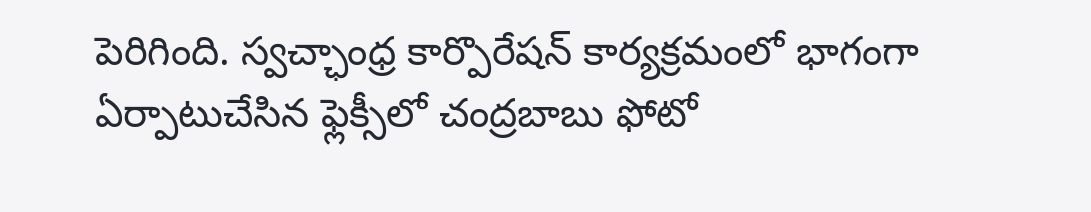పెరిగింది. స్వచ్ఛాంధ్ర కార్పొరేషన్ కార్యక్రమంలో భాగంగా ఏర్పాటుచేసిన ఫ్లెక్సీలో చంద్రబాబు ఫోటో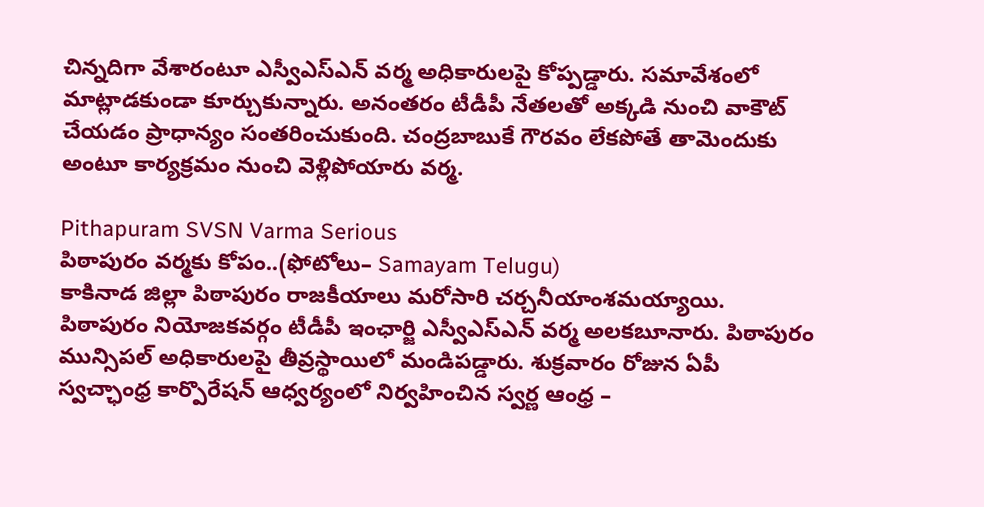చిన్నదిగా వేశారంటూ ఎస్వీఎస్ఎన్ వర్మ అధికారులపై కోప్పడ్డారు. సమావేశంలో మాట్లాడకుండా కూర్చుకున్నారు. అనంతరం టీడీపీ నేతలతో అక్కడి నుంచి వాకౌట్ చేయడం ప్రాధాన్యం సంతరించుకుంది. చంద్రబాబుకే గౌరవం లేకపోతే తామెందుకు అంటూ కార్యక్రమం నుంచి వెళ్లిపోయారు వర్మ.

Pithapuram SVSN Varma Serious
పిఠాపురం వర్మకు కోపం..(ఫోటోలు– Samayam Telugu)
కాకినాడ జిల్లా పిఠాపురం రాజకీయాలు మరోసారి చర్చనీయాంశమయ్యాయి. పిఠాపురం నియోజకవర్గం టీడీపీ ఇంఛార్జి ఎస్వీఎస్‌ఎన్ వర్మ అలకబూనారు. పిఠాపురం మున్సిపల్ అధికారులపై తీవ్రస్థాయిలో మండిపడ్డారు. శుక్రవారం రోజున ఏపీ స్వచ్ఛాంధ్ర కార్పొరేషన్ ఆధ్వర్యంలో నిర్వహించిన స్వర్ణ ఆంధ్ర –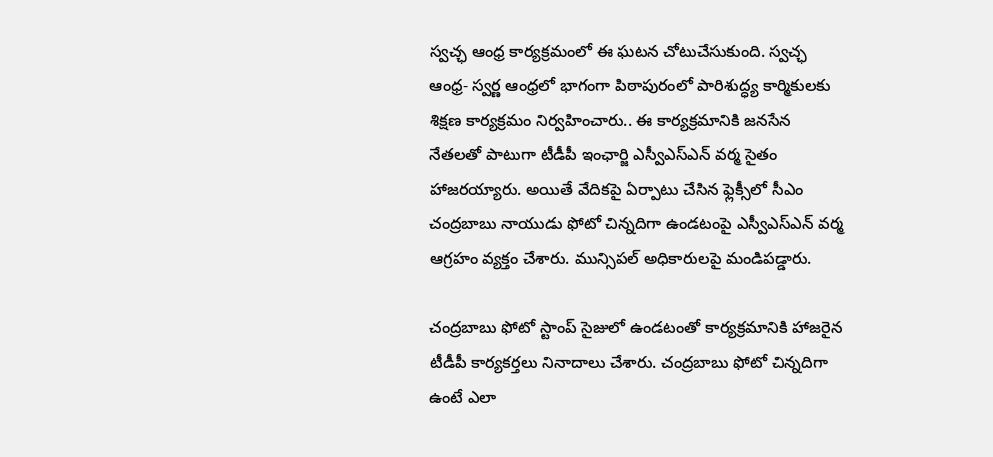స్వచ్ఛ ఆంధ్ర కార్యక్రమంలో ఈ ఘటన చోటుచేసుకుంది. స్వచ్ఛ ఆంధ్ర- స్వర్ణ ఆంధ్రలో భాగంగా పిఠాపురంలో పారిశుద్ధ్య కార్మికులకు శిక్షణ కార్యక్రమం నిర్వహించారు.. ఈ కార్యక్రమానికి జనసేన నేతలతో పాటుగా టీడీపీ ఇంఛార్జి ఎస్వీఎస్ఎన్ వర్మ సైతం హాజరయ్యారు. అయితే వేదికపై ఏర్పాటు చేసిన ఫ్లెక్సీలో సీఎం చంద్రబాబు నాయుడు ఫోటో చిన్నదిగా ఉండటంపై ఎస్వీఎస్ఎన్ వర్మ ఆగ్రహం వ్యక్తం చేశారు. మున్సిపల్ అధికారులపై మండిపడ్డారు.

చంద్రబాబు ఫోటో స్టాంప్ సైజులో ఉండటంతో కార్యక్రమానికి హాజరైన టీడీపీ కార్యకర్తలు నినాదాలు చేశారు. చంద్రబాబు ఫోటో చిన్నదిగా ఉంటే ఎలా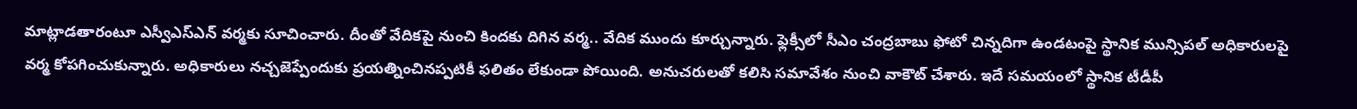మాట్లాడతారంటూ ఎస్వీఎస్ఎన్ వర్మకు సూచించారు. దీంతో వేదికపై నుంచి కిందకు దిగిన వర్మ.. వేదిక ముందు కూర్చున్నారు. ఫ్లెక్సీలో సీఎం చంద్రబాబు ఫోటో చిన్నదిగా ఉండటంపై స్థానిక మున్సిపల్ అధికారులపై వర్మ కోపగించుకున్నారు. అధికారులు నచ్చజెప్పేందుకు ప్రయత్నించినప్పటికీ ఫలితం లేకుండా పోయింది. అనుచరులతో కలిసి సమావేశం నుంచి వాకౌట్ చేశారు. ఇదే సమయంలో స్థానిక టీడీపీ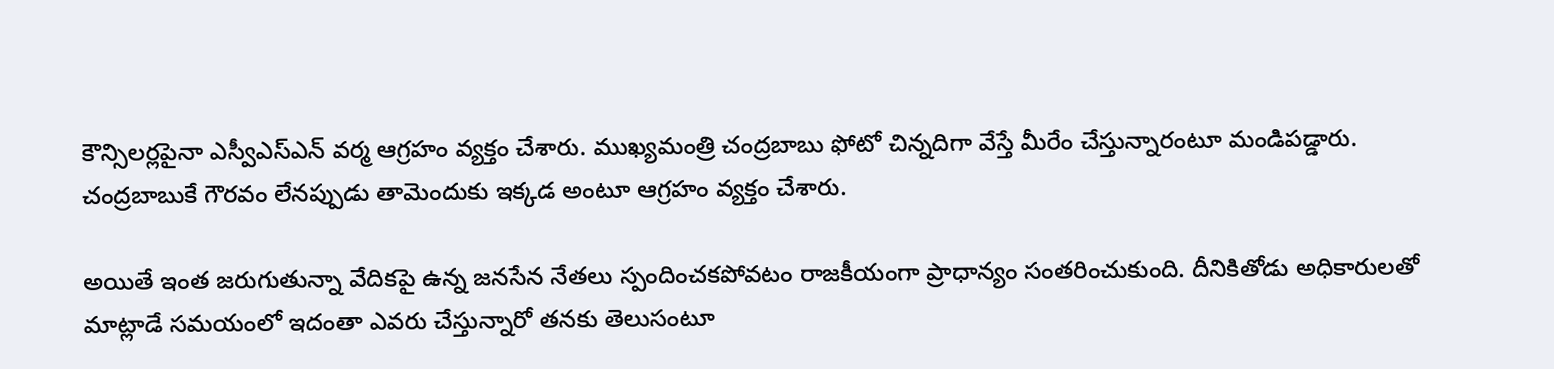కౌన్సిలర్లపైనా ఎస్వీఎస్ఎన్ వర్మ ఆగ్రహం వ్యక్తం చేశారు. ముఖ్యమంత్రి చంద్రబాబు ఫోటో చిన్నదిగా వేస్తే మీరేం చేస్తున్నారంటూ మండిపడ్డారు. చంద్రబాబుకే గౌరవం లేనప్పుడు తామెందుకు ఇక్కడ అంటూ ఆగ్రహం వ్యక్తం చేశారు.

అయితే ఇంత జరుగుతున్నా వేదికపై ఉన్న జనసేన నేతలు స్పందించకపోవటం రాజకీయంగా ప్రాధాన్యం సంతరించుకుంది. దీనికితోడు అధికారులతో మాట్లాడే సమయంలో ఇదంతా ఎవరు చేస్తున్నారో తనకు తెలుసంటూ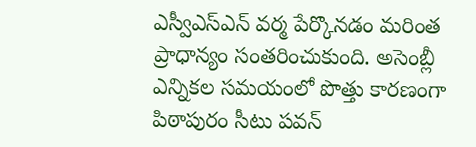ఎస్వీఎస్ఎన్ వర్మ పేర్కొనడం మరింత ప్రాధాన్యం సంతరించుకుంది. అసెంబ్లీ ఎన్నికల సమయంలో పొత్తు కారణంగా పిఠాపురం సీటు పవన్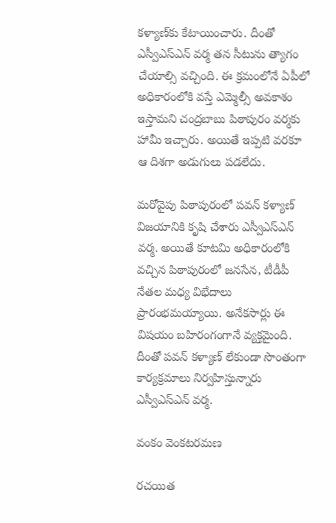కళ్యాణ్‌కు కేటాయించారు. దీంతో ఎస్వీఎస్ఎన్ వర్మ తన సీటును త్యాగం చేయాల్సి వచ్చింది. ఈ క్రమంలోనే ఏపీలో అధికారంలోకి వస్తే ఎమ్మెల్సీ అవకాశం ఇస్తామని చంద్రబాబు పిఠాపురం వర్మకు హామీ ఇచ్చారు. అయితే ఇప్పటి వరకూ ఆ దిశగా అడుగులు పడలేదు.

మరోవైపు పిఠాపురంలో పవన్ కళ్యాణ్ విజయానికి కృషి చేశారు ఎస్వీఎస్ఎన్ వర్మ. అయితే కూటమి అధికారంలోకి వచ్చిన పిఠాపురంలో జనసేన, టీడీపీ నేతల మధ్య విభేదాలు ప్రారంభమయ్యాయి. అనేకసార్లు ఈ విషయం బహిరంగంగానే వ్యక్తమైంది. దీంతో పవన్ కళ్యాణ్ లేకుండా సొంతంగా కార్యక్రమాలు నిర్వహిస్తున్నారు ఎస్వీఎస్ఎన్ వర్మ.

వంకం వెంకటరమణ

రచయిత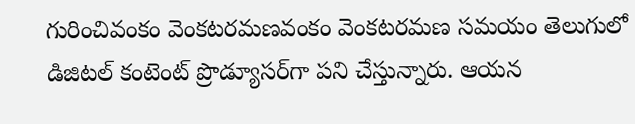గురించివంకం వెంకటరమణవంకం వెంకటరమణ సమయం తెలుగులో డిజిటల్ కంటెంట్ ప్రొడ్యూసర్‌గా పని చేస్తున్నారు. ఆయన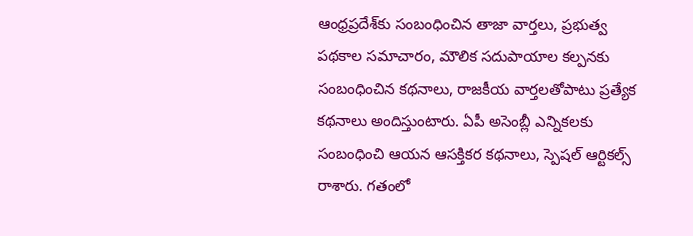ఆంధ్రప్రదేశ్‌కు సంబంధించిన తాజా వార్తలు, ప్రభుత్వ పథకాల సమాచారం, మౌలిక సదుపాయాల కల్పనకు సంబంధించిన కథనాలు, రాజకీయ వార్తలతోపాటు ప్రత్యేక కథనాలు అందిస్తుంటారు. ఏపీ అసెంబ్లీ ఎన్నికలకు సంబంధించి ఆయన ఆసక్తికర కథనాలు, స్పెషల్ ఆర్టికల్స్ రాశారు. గతంలో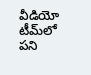వీడియో టీమ్‌లో పని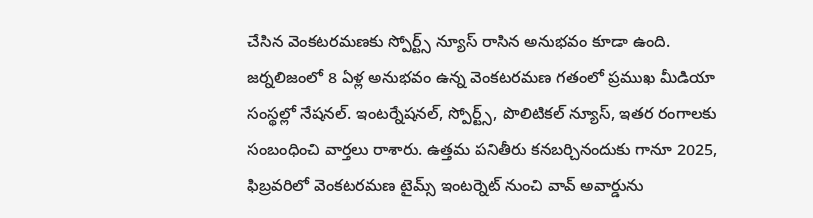చేసిన వెంకటరమణకు స్పోర్ట్స్ న్యూస్ రాసిన అనుభవం కూడా ఉంది. జర్నలిజంలో 8 ఏళ్ల అనుభవం ఉన్న వెంకటరమణ గతంలో ప్రముఖ మీడియా సంస్థల్లో నేషనల్. ఇంటర్నేషనల్, స్పోర్ట్స్, పొలిటికల్ న్యూస్, ఇతర రంగాలకు సంబంధించి వార్తలు రాశారు. ఉత్తమ పనితీరు కనబర్చినందుకు గానూ 2025, ఫిబ్రవరిలో వెంకటరమణ టైమ్స్ ఇంటర్నెట్ నుంచి వావ్ అవార్డును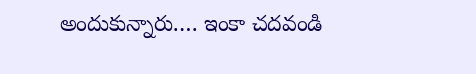అందుకున్నారు.… ఇంకా చదవండి